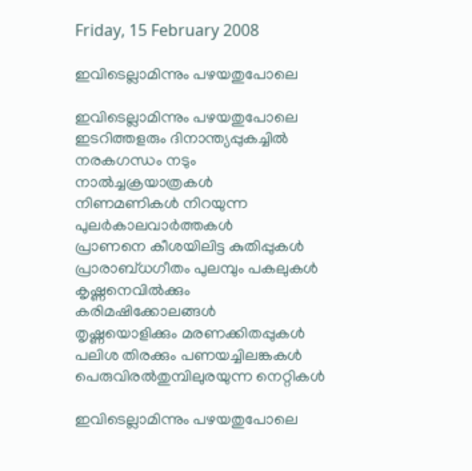Friday, 15 February 2008

ഇവിടെല്ലാമിന്നും പഴയതുപോലെ

ഇവിടെല്ലാമിന്നും പഴയതുപോലെ
ഇടറിത്തളരും ദിനാന്ത്യപ്പുകച്ചില്‍
നരകഗന്ധം നടും നാല്‍ച്ചക്രയാത്രകള്‍
നിണമണികള്‍ നിറയുന്ന പുലര്‍കാലവാര്‍ത്തകള്‍
പ്രാണനെ കീശയിലിട്ട കുതിപ്പുകള്‍
പ്രാരാബ്ധഗീതം പുലമ്പും പകലുകള്‍
കൃഷ്ണനെവില്‍ക്കും കരിമഷിക്കോലങ്ങള്‍
തൃഷ്ണയൊളിക്കും മരണക്കിതപ്പുകള്‍
പലിശ തിരക്കും പണയച്ചിലങ്കകള്‍
പെരുവിരല്‍തുമ്പിലുരയുന്ന നെറ്റികള്‍

ഇവിടെല്ലാമിന്നും പഴയതുപോലെ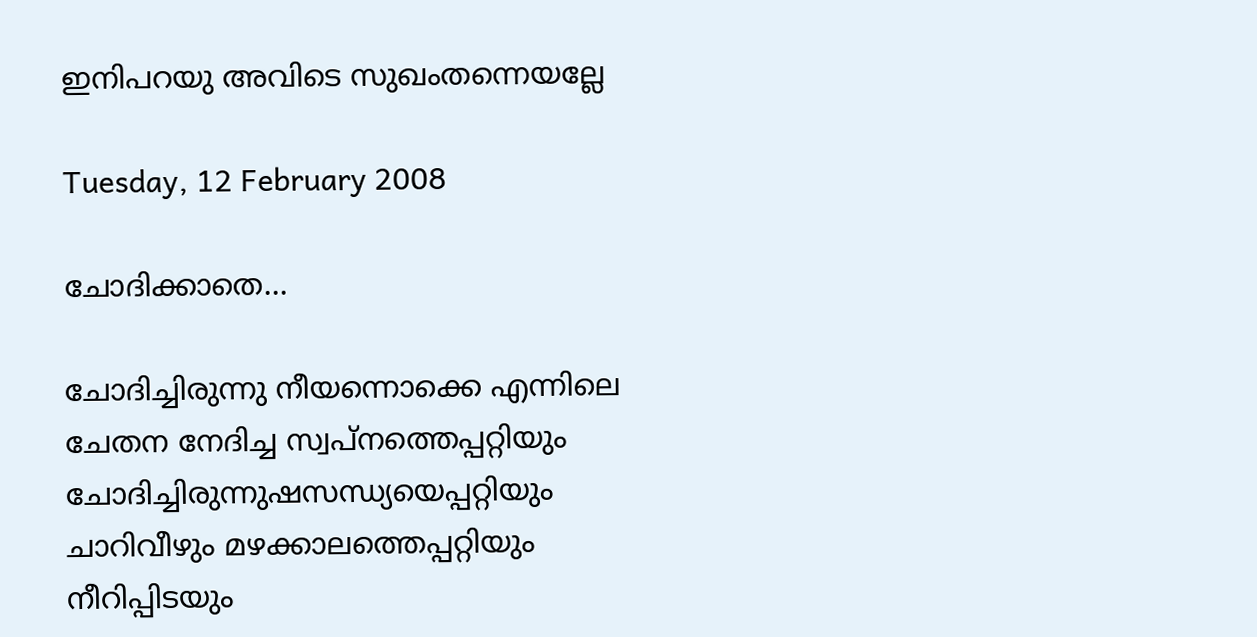ഇനിപറയു അവിടെ സുഖംതന്നെയല്ലേ

Tuesday, 12 February 2008

ചോദിക്കാതെ...

ചോദിച്ചിരുന്നു നീയന്നൊക്കെ എന്നിലെ
ചേതന നേദിച്ച സ്വപ്നത്തെപ്പറ്റിയും
ചോദിച്ചിരുന്നുഷസന്ധ്യയെപ്പറ്റിയും
ചാറിവീഴും മഴക്കാലത്തെപ്പറ്റിയും
നീറിപ്പിടയും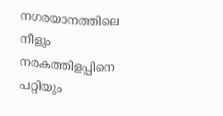നഗരയാനത്തിലെ
നീളും നരകത്തിളപ്പിനെ പറ്റിയും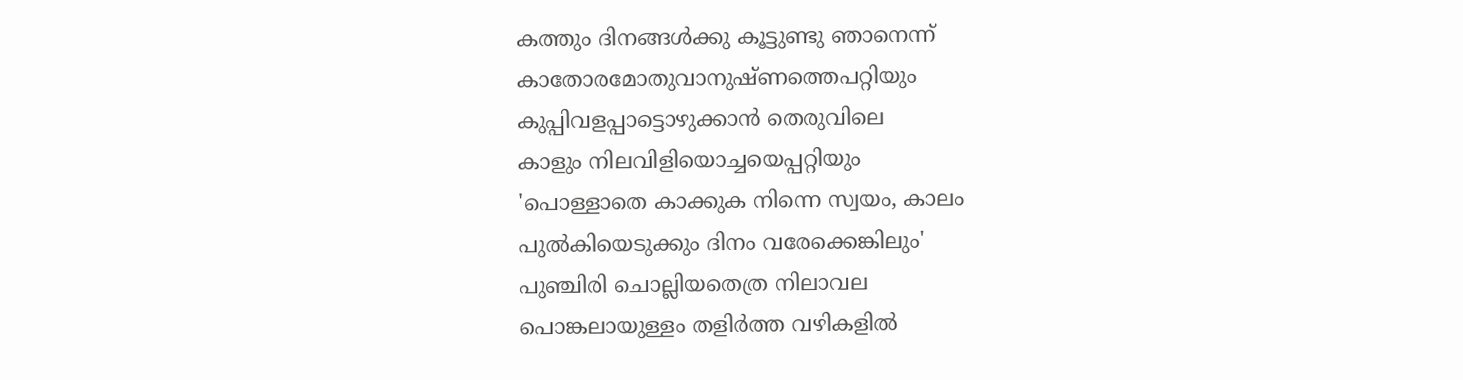കത്തും ദിനങ്ങള്‍ക്കു കൂട്ടുണ്ടു ഞാനെന്ന്
കാതോരമോതുവാനുഷ്ണത്തെപറ്റിയും
കുപ്പിവളപ്പാട്ടൊഴുക്കാന്‍ തെരുവിലെ
കാളും നിലവിളിയൊച്ചയെപ്പറ്റിയും
'പൊള്ളാതെ കാക്കുക നിന്നെ സ്വയം, കാലം
പുല്‍കിയെടുക്കും ദിനം വരേക്കെങ്കിലും'
പുഞ്ചിരി ചൊല്ലിയതെത്ര നിലാവല
പൊങ്കലായുള്ളം തളിര്‍ത്ത വഴികളില്‍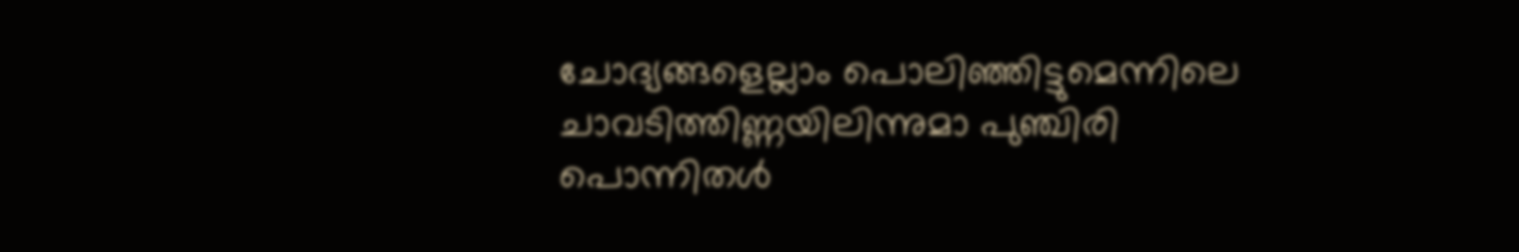ചോദ്യങ്ങളെല്ലാം പൊലിഞ്ഞിട്ടുമെന്നിലെ
ചാവടിത്തിണ്ണയിലിന്നുമാ പുഞ്ചിരി
പൊന്നിതള്‍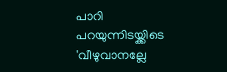പാറി പറയുന്നിടയ്ക്കിടെ
'വീഴുവാനല്ലേ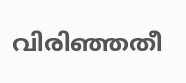വിരിഞ്ഞതീ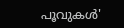പൂവുകള്‍'